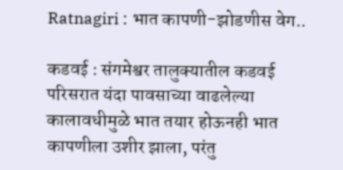Ratnagiri : भात कापणी-झोडणीस वेग..

कडवई : संगमेश्वर तालुक्यातील कडवई परिसरात यंदा पावसाच्या वाढलेल्या कालावधीमुळे भात तयार होऊनही भात कापणीला उशीर झाला, परंतु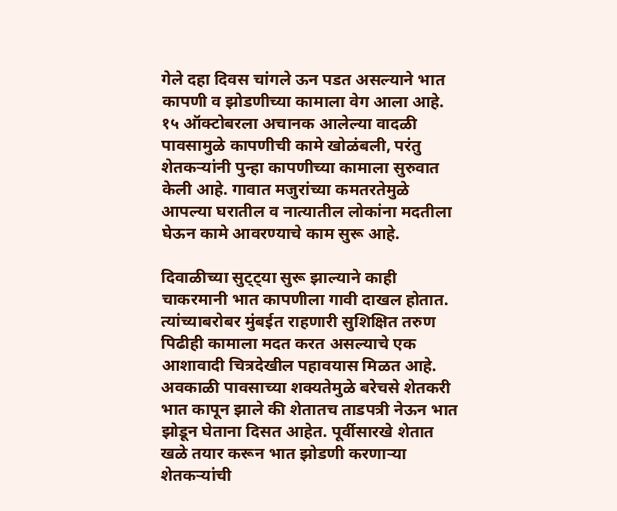गेले दहा दिवस चांगले ऊन पडत असल्याने भात कापणी व झोडणीच्या कामाला वेग आला आहे. १५ ऑक्टोबरला अचानक आलेल्या वादळी पावसामुळे कापणीची कामे खोळंबली, परंतु शेतकऱ्यांनी पुन्हा कापणीच्या कामाला सुरुवात केली आहे. गावात मजुरांच्या कमतरतेमुळे आपल्या घरातील व नात्यातील लोकांना मदतीला घेऊन कामे आवरण्याचे काम सुरू आहे.

दिवाळीच्या सुट्ट्या सुरू झाल्याने काही चाकरमानी भात कापणीला गावी दाखल होतात. त्यांच्याबरोबर मुंबईत राहणारी सुशिक्षित तरुण पिढीही कामाला मदत करत असल्याचे एक आशावादी चित्रदेखील पहावयास मिळत आहे. अवकाळी पावसाच्या शक्यतेमुळे बरेचसे शेतकरी भात कापून झाले की शेतातच ताडपत्री नेऊन भात झोडून घेताना दिसत आहेत. पूर्वीसारखे शेतात खळे तयार करून भात झोडणी करणाऱ्या शेतकऱ्यांची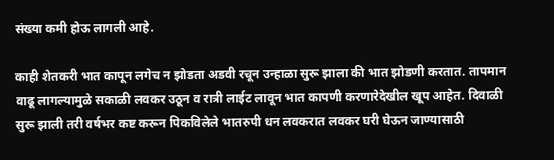संख्या कमी होऊ लागली आहे.

काही शेतकरी भात कापून लगेच न झोडता अडवी रचून उन्हाळा सुरू झाला की भात झोडणी करतात. तापमान वाढू लागल्यामुळे सकाळी लवकर उठून व रात्री लाईट लावून भात कापणी करणारेदेखील खूप आहेत. दिवाळी सुरू झाली तरी वर्षभर कष्ट करून पिकविलेले भातरुपी धन लवकरात लवकर घरी घेऊन जाण्यासाठी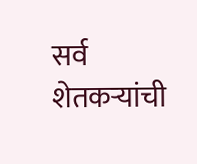सर्व शेतकऱ्यांची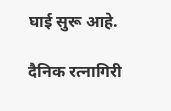घाई सुरू आहे.

दैनिक रत्नागिरी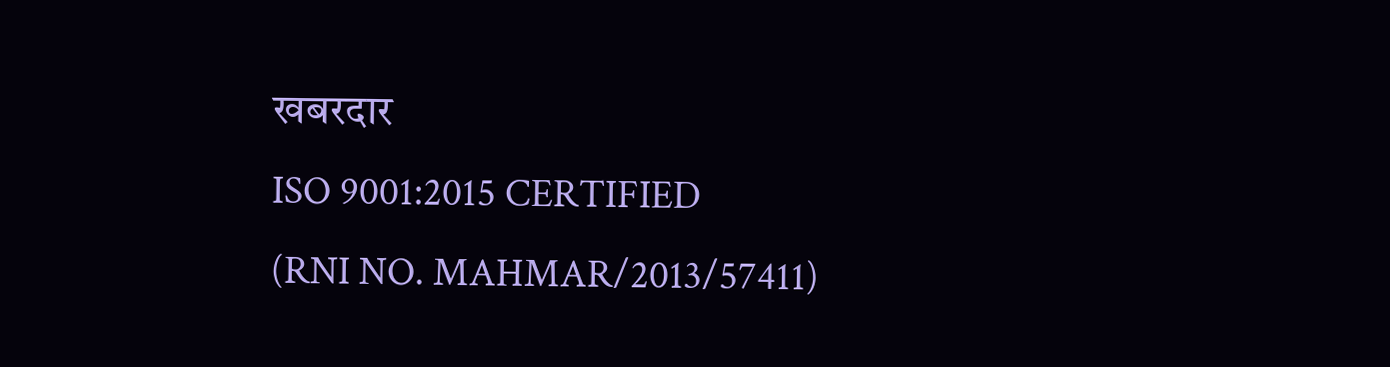खबरदार
ISO 9001:2015 CERTIFIED
(RNI NO. MAHMAR/2013/57411)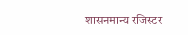शासनमान्य रजिस्टर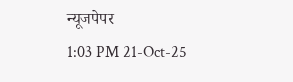न्यूजपेपर
1:03 PM 21-Oct-25